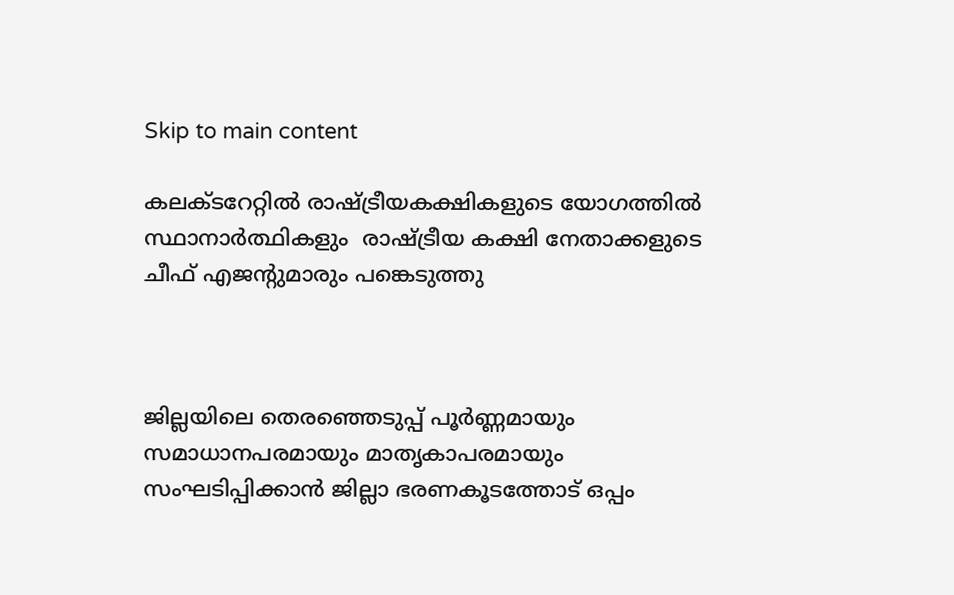Skip to main content

കലക്ടറേറ്റില്‍ രാഷ്ട്രീയകക്ഷികളുടെ യോഗത്തില്‍ സ്ഥാനാര്‍ത്ഥികളും  രാഷ്ട്രീയ കക്ഷി നേതാക്കളുടെ ചീഫ് എജന്റുമാരും പങ്കെടുത്തു



ജില്ലയിലെ തെരഞ്ഞെടുപ്പ് പൂര്‍ണ്ണമായും സമാധാനപരമായും മാതൃകാപരമായും സംഘടിപ്പിക്കാന്‍ ജില്ലാ ഭരണകൂടത്തോട് ഒപ്പം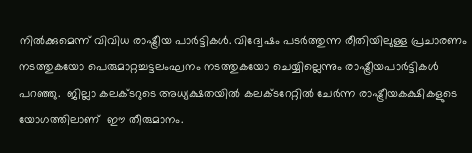നില്‍ക്കുമെന്ന് വിവിധ രാഷ്ട്രീയ പാര്‍ട്ടികള്‍. വിദ്വേഷം പടര്‍ത്തുന്ന രീതിയിലുള്ള പ്രചാരണം നടത്തുകയോ പെരുമാറ്റച്ചട്ടലംഘനം നടത്തുകയോ ചെയ്യില്ലെന്നും രാഷ്ട്രീയപാര്‍ട്ടികള്‍ പറഞ്ഞു.  ജില്ലാ കലക്ടറുടെ അധ്യക്ഷതയില്‍ കലക്ടറേറ്റില്‍ ചേര്‍ന്ന രാഷ്ട്രീയകക്ഷികളുടെ യോഗത്തിലാണ്  ഈ തീരുമാനം.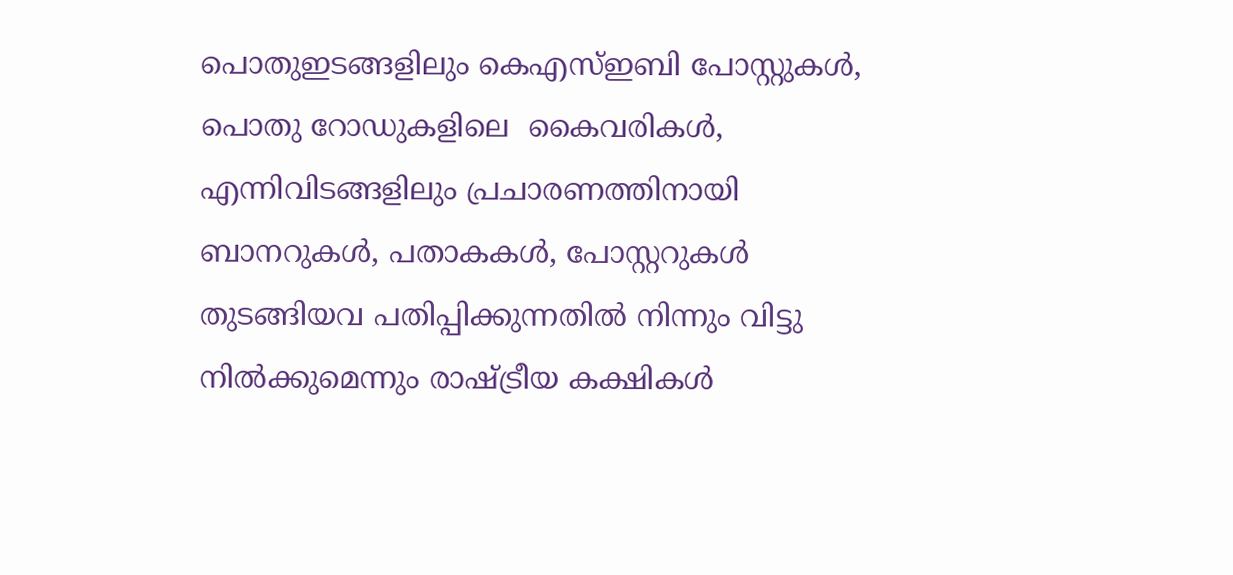പൊതുഇടങ്ങളിലും കെഎസ്ഇബി പോസ്റ്റുകള്‍, പൊതു റോഡുകളിലെ  കൈവരികള്‍, എന്നിവിടങ്ങളിലും പ്രചാരണത്തിനായി ബാനറുകള്‍, പതാകകള്‍, പോസ്റ്ററുകള്‍ തുടങ്ങിയവ പതിപ്പിക്കുന്നതില്‍ നിന്നും വിട്ടു നില്‍ക്കുമെന്നും രാഷ്ട്രീയ കക്ഷികള്‍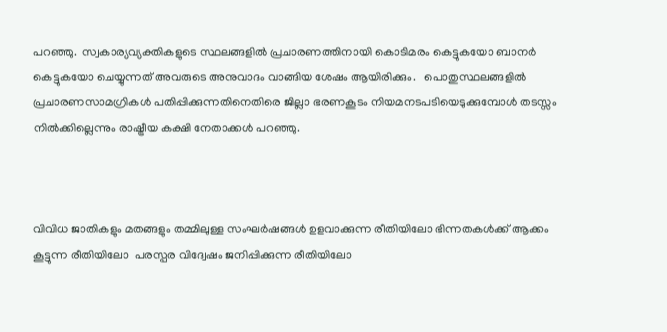പറഞ്ഞു.  സ്വകാര്യവ്യക്തികളുടെ സ്ഥലങ്ങളില്‍ പ്രചാരണത്തിനായി കൊടിമരം കെട്ടുകയോ ബാനര്‍ കെട്ടുകയോ ചെയ്യുന്നത് അവരുടെ അനുവാദം വാങ്ങിയ ശേഷം ആയിരിക്കും.   പൊതുസ്ഥലങ്ങളില്‍ പ്രചാരണസാമഗ്രികള്‍ പതിപ്പിക്കുന്നതിനെതിരെ ജില്ലാ ഭരണകൂടം നിയമനടപടിയെടുക്കുമ്പോള്‍ തടസ്സം നില്‍ക്കില്ലെന്നും രാഷ്ട്രീയ കക്ഷി നേതാക്കള്‍ പറഞ്ഞു.



വിവിധ ജാതികളും മതങ്ങളും തമ്മിലുള്ള സംഘര്‍ഷങ്ങള്‍ ഉളവാക്കുന്ന രീതിയിലോ ഭിന്നതകള്‍ക്ക് ആക്കം കൂട്ടുന്ന രീതിയിലോ  പരസ്പര വിദ്വേഷം ജനിപ്പിക്കുന്ന രീതിയിലോ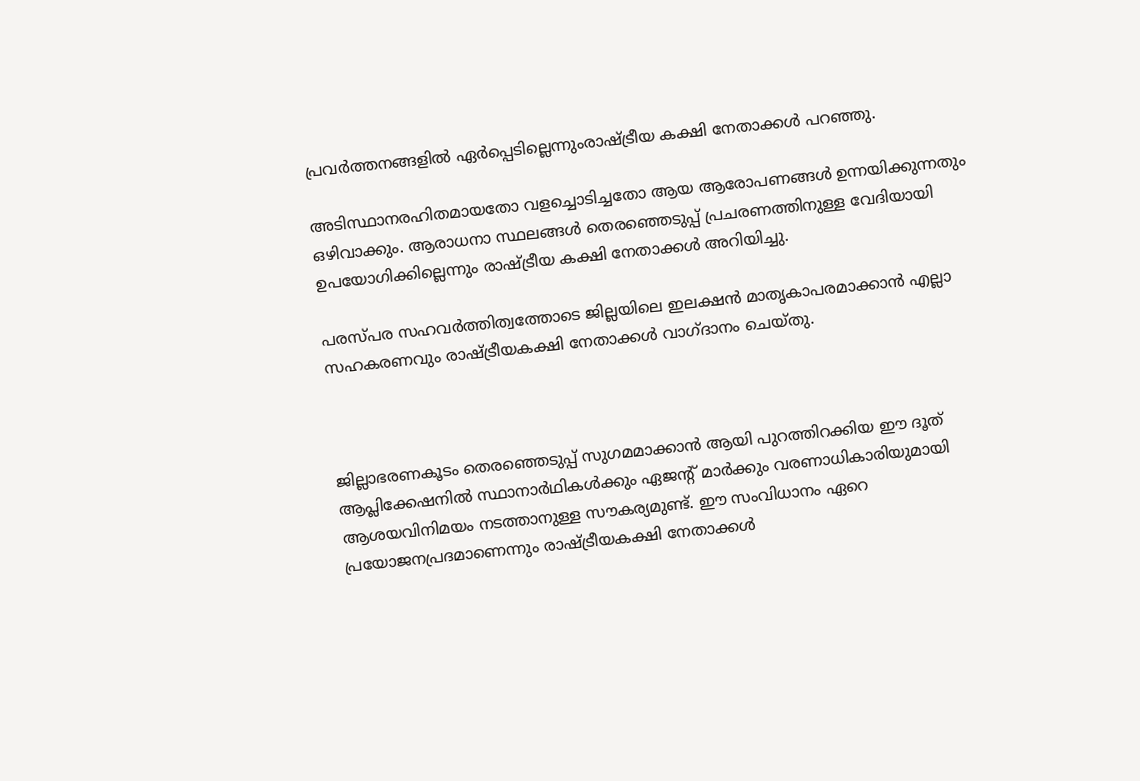പ്രവര്‍ത്തനങ്ങളില്‍ ഏര്‍പ്പെടില്ലെന്നുംരാഷ്ട്രീയ കക്ഷി നേതാക്കള്‍ പറഞ്ഞു.

അടിസ്ഥാനരഹിതമായതോ വളച്ചൊടിച്ചതോ ആയ ആരോപണങ്ങള്‍ ഉന്നയിക്കുന്നതും ഒഴിവാക്കും. ആരാധനാ സ്ഥലങ്ങള്‍ തെരഞ്ഞെടുപ്പ് പ്രചരണത്തിനുള്ള വേദിയായി ഉപയോഗിക്കില്ലെന്നും രാഷ്ട്രീയ കക്ഷി നേതാക്കള്‍ അറിയിച്ചു.

പരസ്പര സഹവര്‍ത്തിത്വത്തോടെ ജില്ലയിലെ ഇലക്ഷന്‍ മാതൃകാപരമാക്കാന്‍ എല്ലാ സഹകരണവും രാഷ്ട്രീയകക്ഷി നേതാക്കള്‍ വാഗ്ദാനം ചെയ്തു.



ജില്ലാഭരണകൂടം തെരഞ്ഞെടുപ്പ് സുഗമമാക്കാന്‍ ആയി പുറത്തിറക്കിയ ഈ ദൂത് ആപ്ലിക്കേഷനില്‍ സ്ഥാനാര്‍ഥികള്‍ക്കും ഏജന്റ് മാര്‍ക്കും വരണാധികാരിയുമായി ആശയവിനിമയം നടത്താനുള്ള സൗകര്യമുണ്ട്. ഈ സംവിധാനം ഏറെ പ്രയോജനപ്രദമാണെന്നും രാഷ്ട്രീയകക്ഷി നേതാക്കള്‍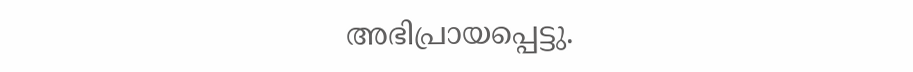അഭിപ്രായപ്പെട്ടു.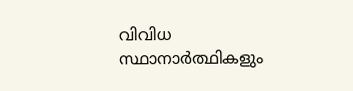വിവിധ സ്ഥാനാര്‍ത്ഥികളും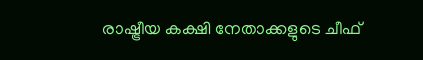രാഷ്ട്രീയ കക്ഷി നേതാക്കളുടെ ചീഫ്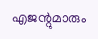എജന്റുമാരും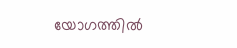യോഗത്തില്‍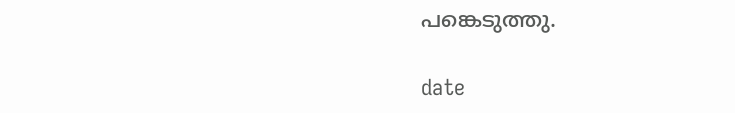പങ്കെടുത്തു.

date